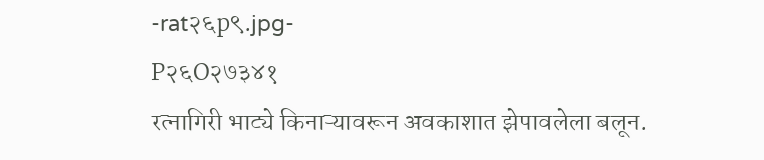-rat२६p९.jpg-
P२६O२७३४१
रत्नागिरी भाट्ये किनाऱ्यावरून अवकाशात झेपावलेला बलून.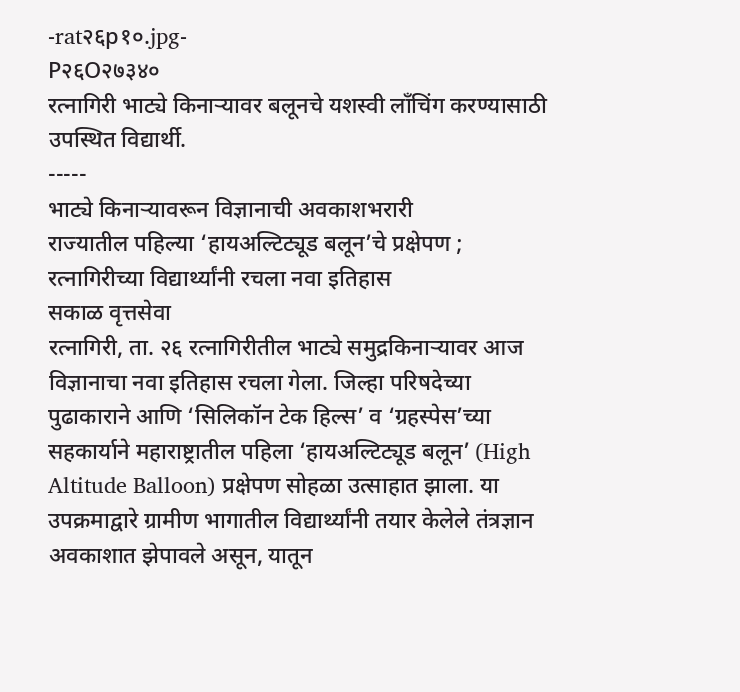-rat२६p१०.jpg-
P२६O२७३४०
रत्नागिरी भाट्ये किनाऱ्यावर बलूनचे यशस्वी लाँचिंग करण्यासाठी उपस्थित विद्यार्थी.
-----
भाट्ये किनाऱ्यावरून विज्ञानाची अवकाशभरारी
राज्यातील पहिल्या ‘हायअल्टिट्यूड बलून’चे प्रक्षेपण ; रत्नागिरीच्या विद्यार्थ्यांनी रचला नवा इतिहास
सकाळ वृत्तसेवा
रत्नागिरी, ता. २६ रत्नागिरीतील भाट्ये समुद्रकिनाऱ्यावर आज विज्ञानाचा नवा इतिहास रचला गेला. जिल्हा परिषदेच्या पुढाकाराने आणि ‘सिलिकॉन टेक हिल्स’ व ‘ग्रहस्पेस’च्या सहकार्याने महाराष्ट्रातील पहिला ‘हायअल्टिट्यूड बलून’ (High Altitude Balloon) प्रक्षेपण सोहळा उत्साहात झाला. या उपक्रमाद्वारे ग्रामीण भागातील विद्यार्थ्यांनी तयार केलेले तंत्रज्ञान अवकाशात झेपावले असून, यातून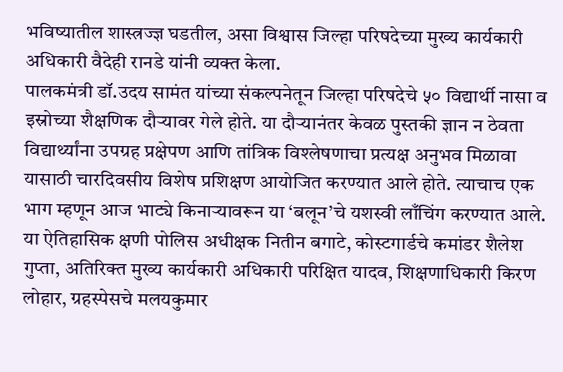भविष्यातील शास्त्रज्ज्ञ घडतील, असा विश्वास जिल्हा परिषदेच्या मुख्य कार्यकारी अधिकारी वैदेही रानडे यांनी व्यक्त केला.
पालकमंत्री डॉ.उदय सामंत यांच्या संकल्पनेतून जिल्हा परिषदेचे ५० विद्यार्थी नासा व इस्रोच्या शैक्षणिक दौऱ्यावर गेले होते. या दौऱ्यानंतर केवळ पुस्तकी ज्ञान न ठेवता विद्यार्थ्यांना उपग्रह प्रक्षेपण आणि तांत्रिक विश्लेषणाचा प्रत्यक्ष अनुभव मिळावा यासाठी चारदिवसीय विशेष प्रशिक्षण आयोजित करण्यात आले होते. त्याचाच एक भाग म्हणून आज भाट्ये किनाऱ्यावरून या ‘बलून’चे यशस्वी लाँचिंग करण्यात आले. या ऐतिहासिक क्षणी पोलिस अधीक्षक नितीन बगाटे, कोस्टगार्डचे कमांडर शैलेश गुप्ता, अतिरिक्त मुख्य कार्यकारी अधिकारी परिक्षित यादव, शिक्षणाधिकारी किरण लोहार, ग्रहस्पेसचे मलयकुमार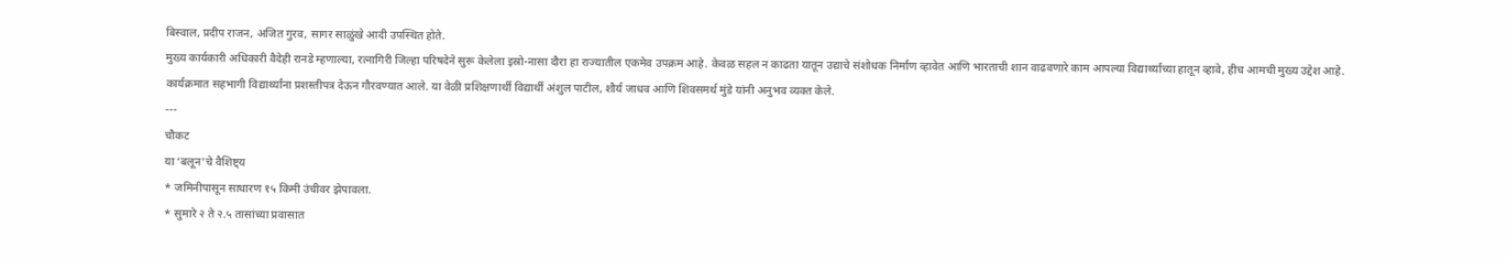बिस्वाल, प्रदीप राजन, अजित गुरव, सागर साळुंखे आदी उपस्थित होते.
मुख्य कार्यकारी अधिकारी वैदेही रानडे म्हणाल्या, रत्नागिरी जिल्हा परिषदेने सुरू केलेला इस्रो-नासा दौरा हा राज्यातील एकमेव उपक्रम आहे. केवळ सहल न काढता यातून उद्याचे संशोधक निर्माण व्हावेत आणि भारताची शान वाढवणारे काम आपल्या विद्यार्थ्यांच्या हातून व्हावे, हीच आमची मुख्य उद्देश आहे.
कार्यक्रमात सहभागी विद्यार्थ्यांना प्रशस्तीपत्र देऊन गौरवण्यात आले. या वेळी प्रशिक्षणार्थी विद्यार्थी अंशुल पाटील, शौर्य जाधव आणि शिवसमर्थ मुंडे यांनी अनुभव व्यक्त केले.
---
चौकट
या ‘बलून’चे वैशिष्ट्य
* जमिनीपासून साधारण १५ किमी उंचीवर झेपावला.
* सुमारे २ ते २.५ तासांच्या प्रवासात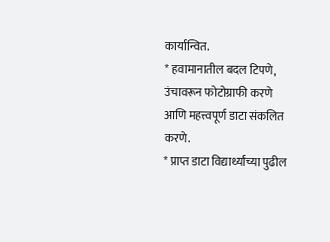कार्यान्वित.
* हवामानातील बदल टिपणे, उंचावरून फोटोग्राफी करणे
आणि महत्त्वपूर्ण डाटा संकलित करणे.
* प्राप्त डाटा विद्यार्थ्यांच्या पुढील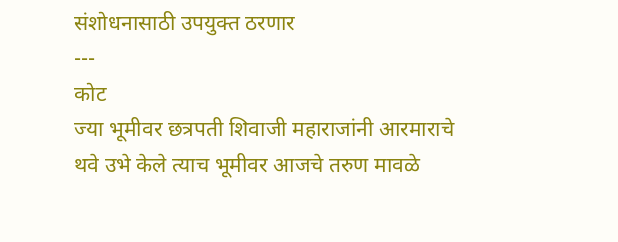संशोधनासाठी उपयुक्त ठरणार
---
कोट
ज्या भूमीवर छत्रपती शिवाजी महाराजांनी आरमाराचे थवे उभे केले त्याच भूमीवर आजचे तरुण मावळे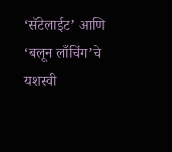‘सॅटेलाईट’ आणि ‘बलून लाँचिंग’चे यशस्वी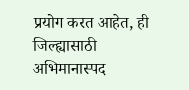प्रयोग करत आहेत, ही जिल्ह्यासाठी अभिमानास्पद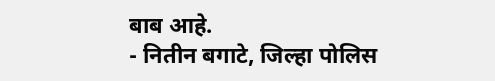बाब आहे.
- नितीन बगाटे, जिल्हा पोलिस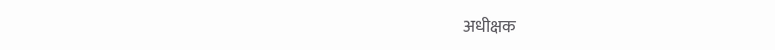अधीक्षक